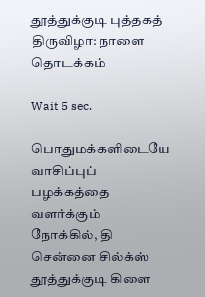தூத்துக்குடி புத்தகத் திருவிழா: நாளை தொடக்கம்

Wait 5 sec.

பொதுமக்களிடையே வாசிப்புப் பழக்கத்தை வளர்க்கும் நோக்கில், தி சென்னை சில்க்ஸ் தூத்துக்குடி கிளை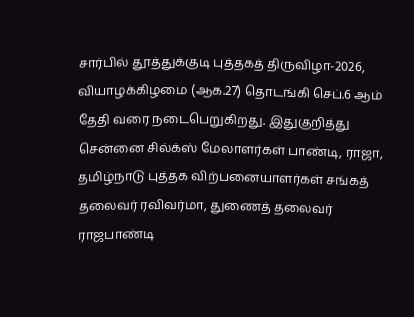சார்பில் தூத்துக்குடி புத்தகத் திருவிழா-2026, வியாழக்கிழமை (ஆக.27) தொடங்கி செப்.6 ஆம் தேதி வரை நடைபெறுகிறது. இதுகுறித்து சென்னை சில்க்ஸ் மேலாளர்கள் பாண்டி, ராஜா, தமிழ்நாடு புத்தக விற்பனையாளர்கள் சங்கத் தலைவர் ரவிவர்மா, துணைத் தலைவர் ராஜபாண்டி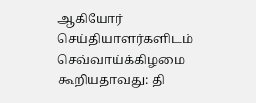ஆகியோர் செய்தியாளர்களிடம் செவ்வாய்க்கிழமை கூறியதாவது: தி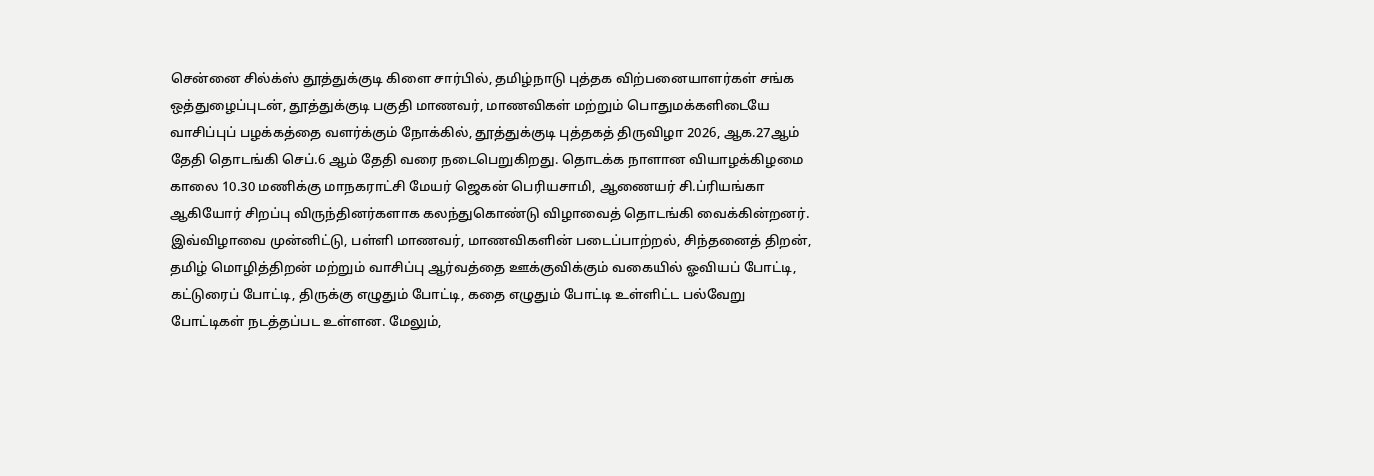சென்னை சில்க்ஸ் தூத்துக்குடி கிளை சார்பில், தமிழ்நாடு புத்தக விற்பனையாளர்கள் சங்க ஒத்துழைப்புடன், தூத்துக்குடி பகுதி மாணவர், மாணவிகள் மற்றும் பொதுமக்களிடையே வாசிப்புப் பழக்கத்தை வளர்க்கும் நோக்கில், தூத்துக்குடி புத்தகத் திருவிழா 2026, ஆக.27ஆம் தேதி தொடங்கி செப்.6 ஆம் தேதி வரை நடைபெறுகிறது. தொடக்க நாளான வியாழக்கிழமை காலை 10.30 மணிக்கு மாநகராட்சி மேயர் ஜெகன் பெரியசாமி, ஆணையர் சி.ப்ரியங்கா ஆகியோர் சிறப்பு விருந்தினர்களாக கலந்துகொண்டு விழாவைத் தொடங்கி வைக்கின்றனர். இவ்விழாவை முன்னிட்டு, பள்ளி மாணவர், மாணவிகளின் படைப்பாற்றல், சிந்தனைத் திறன், தமிழ் மொழித்திறன் மற்றும் வாசிப்பு ஆர்வத்தை ஊக்குவிக்கும் வகையில் ஓவியப் போட்டி, கட்டுரைப் போட்டி, திருக்கு எழுதும் போட்டி, கதை எழுதும் போட்டி உள்ளிட்ட பல்வேறு போட்டிகள் நடத்தப்பட உள்ளன. மேலும்,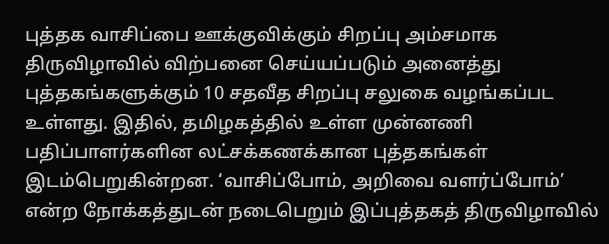புத்தக வாசிப்பை ஊக்குவிக்கும் சிறப்பு அம்சமாக திருவிழாவில் விற்பனை செய்யப்படும் அனைத்து புத்தகங்களுக்கும் 10 சதவீத சிறப்பு சலுகை வழங்கப்பட உள்ளது. இதில், தமிழகத்தில் உள்ள முன்னணி பதிப்பாளர்களின லட்சக்கணக்கான புத்தகங்கள் இடம்பெறுகின்றன. ‘வாசிப்போம், அறிவை வளர்ப்போம்’ என்ற நோக்கத்துடன் நடைபெறும் இப்புத்தகத் திருவிழாவில்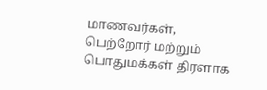மாணவர்கள், பெற்றோர் மற்றும் பொதுமக்கள் திரளாக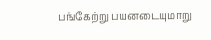பங்கேற்று பயனடையுமாறு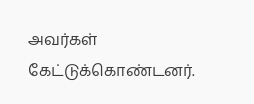அவர்கள் கேட்டுக்கொண்டனர்.